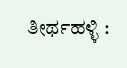ತೀರ್ಥಹಳ್ಳಿ :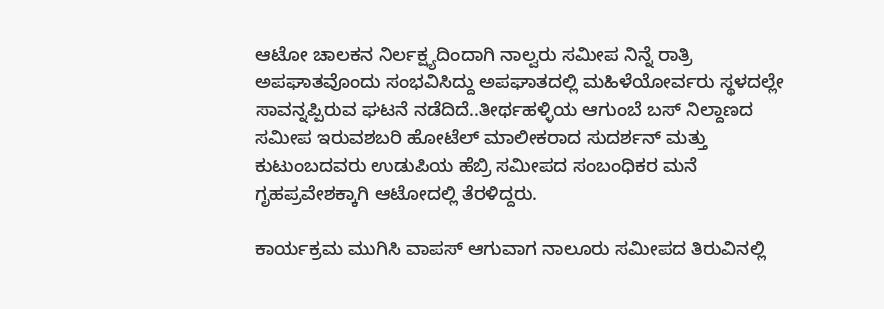ಆಟೋ ಚಾಲಕನ ನಿರ್ಲಕ್ಷ್ಯದಿಂದಾಗಿ ನಾಲ್ವರು ಸಮೀಪ ನಿನ್ನೆ ರಾತ್ರಿ ಅಪಘಾತವೊಂದು ಸಂಭವಿಸಿದ್ದು ಅಪಘಾತದಲ್ಲಿ ಮಹಿಳೆಯೋರ್ವರು ಸ್ಥಳದಲ್ಲೇ ಸಾವನ್ನಪ್ಪಿರುವ ಘಟನೆ ನಡೆದಿದೆ..ತೀರ್ಥಹಳ್ಳಿಯ ಆಗುಂಬೆ ಬಸ್ ನಿಲ್ದಾಣದ ಸಮೀಪ ಇರುವಶಬರಿ ಹೋಟೆಲ್ ಮಾಲೀಕರಾದ ಸುದರ್ಶನ್ ಮತ್ತು ಕುಟುಂಬದವರು ಉಡುಪಿಯ ಹೆಬ್ರಿ ಸಮೀಪದ ಸಂಬಂಧಿಕರ ಮನೆ ಗೃಹಪ್ರವೇಶಕ್ಕಾಗಿ ಆಟೋದಲ್ಲಿ ತೆರಳಿದ್ದರು.

ಕಾರ್ಯಕ್ರಮ ಮುಗಿಸಿ ವಾಪಸ್ ಆಗುವಾಗ ನಾಲೂರು ಸಮೀಪದ ತಿರುವಿನಲ್ಲಿ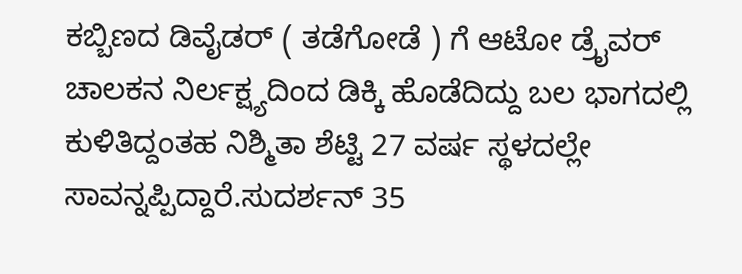ಕಬ್ಬಿಣದ ಡಿವೈಡರ್ ( ತಡೆಗೋಡೆ ) ಗೆ ಆಟೋ ಡ್ರೈವರ್ ಚಾಲಕನ ನಿರ್ಲಕ್ಷ್ಯದಿಂದ ಡಿಕ್ಕಿ ಹೊಡೆದಿದ್ದು ಬಲ ಭಾಗದಲ್ಲಿ ಕುಳಿತಿದ್ದಂತಹ ನಿಶ್ಮಿತಾ ಶೆಟ್ಟಿ 27 ವರ್ಷ ಸ್ಥಳದಲ್ಲೇ ಸಾವನ್ನಪ್ಪಿದ್ದಾರೆ.ಸುದರ್ಶನ್ 35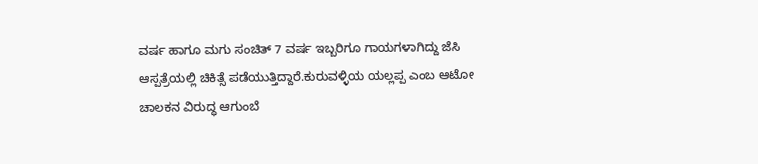ವರ್ಷ ಹಾಗೂ ಮಗು ಸಂಚಿತ್ 7 ವರ್ಷ ಇಬ್ಬರಿಗೂ ಗಾಯಗಳಾಗಿದ್ದು ಜೆಸಿ ಆಸ್ಪತ್ರೆಯಲ್ಲಿ ಚಿಕಿತ್ಸೆ ಪಡೆಯುತ್ತಿದ್ದಾರೆ.ಕುರುವಳ್ಳಿಯ ಯಲ್ಲಪ್ಪ ಎಂಬ ಆಟೋ ಚಾಲಕನ ವಿರುದ್ಧ ಆಗುಂಬೆ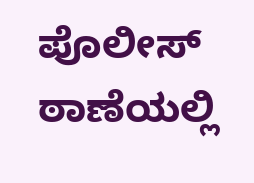ಪೊಲೀಸ್ ಠಾಣೆಯಲ್ಲಿ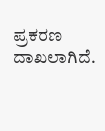ಪ್ರಕರಣ ದಾಖಲಾಗಿದೆ.